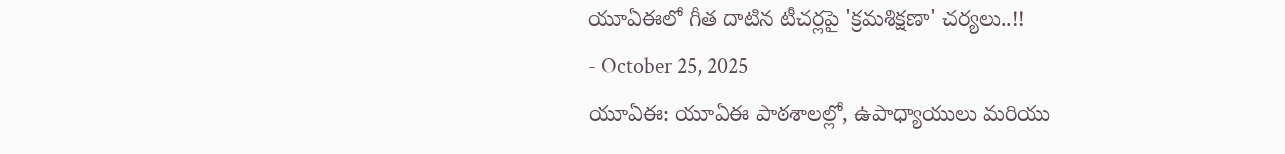యూఏఈలో గీత దాటిన టీచర్లపై 'క్రమశిక్షణా' చర్యలు..!!
- October 25, 2025
యూఏఈ: యూఏఈ పాఠశాలల్లో, ఉపాధ్యాయులు మరియు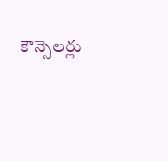కౌన్సెలర్లు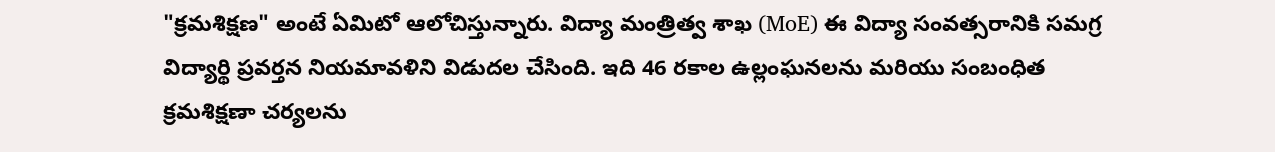"క్రమశిక్షణ" అంటే ఏమిటో ఆలోచిస్తున్నారు. విద్యా మంత్రిత్వ శాఖ (MoE) ఈ విద్యా సంవత్సరానికి సమగ్ర విద్యార్థి ప్రవర్తన నియమావళిని విడుదల చేసింది. ఇది 46 రకాల ఉల్లంఘనలను మరియు సంబంధిత క్రమశిక్షణా చర్యలను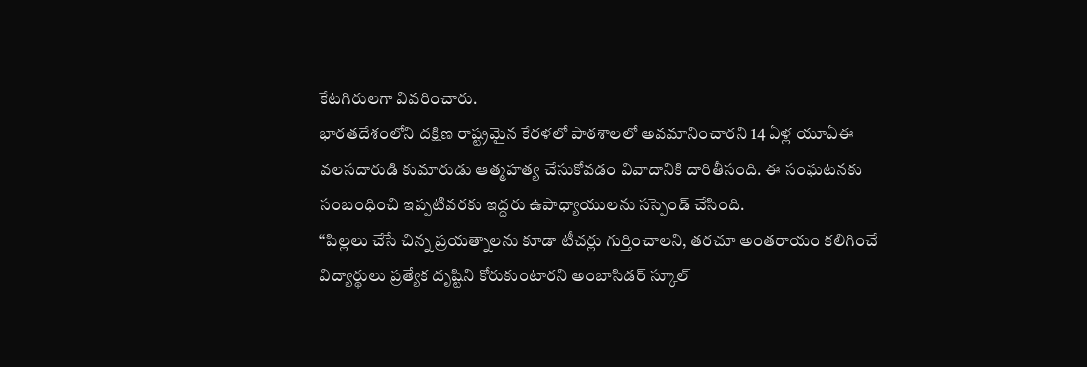కేటగిరులగా వివరించారు.
భారతదేశంలోని దక్షిణ రాష్ట్రమైన కేరళలో పాఠశాలలో అవమానించారని 14 ఏళ్ల యూఏఈ వలసదారుడి కుమారుడు ఆత్మహత్య చేసుకోవడం వివాదానికి దారితీసంది. ఈ సంఘటనకు సంబంధించి ఇప్పటివరకు ఇద్దరు ఉపాధ్యాయులను సస్పెండ్ చేసింది.
“పిల్లలు చేసే చిన్న ప్రయత్నాలను కూడా టీచర్లు గుర్తించాలని, తరచూ అంతరాయం కలిగించే విద్యార్థులు ప్రత్యేక దృష్టిని కోరుకుంటారని అంబాసిడర్ స్కూల్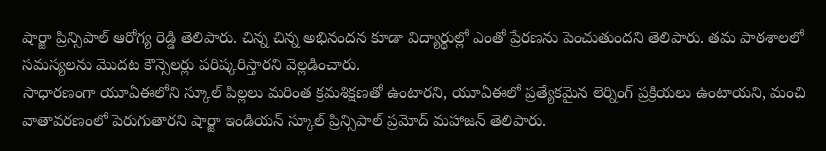షార్జా ప్రిన్సిపాల్ ఆరోగ్య రెడ్డి తెలిపారు. చిన్న చిన్న అభినందన కూడా విద్యార్థుల్లో ఎంతో ప్రేరణను పెంచుతుందని తెలిపారు. తమ పాఠశాలలో సమస్యలను మొదట కౌన్సెలర్లు పరిష్కరిస్తారని వెల్లడించారు.
సాధారణంగా యూఏఈలోని స్కూల్ పిల్లలు మరింత క్రమశిక్షణతో ఉంటారని, యూఏఈలో ప్రత్యేకమైన లెర్నింగ్ ప్రక్రియలు ఉంటాయని, మంచి వాతావరణంలో పెరుగుతారని షార్జా ఇండియన్ స్కూల్ ప్రిన్సిపాల్ ప్రమోద్ మహాజన్ తెలిపారు.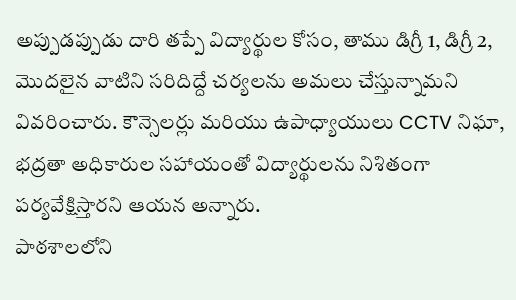అప్పుడప్పుడు దారి తప్పే విద్యార్థుల కోసం, తాము డిగ్రీ 1, డిగ్రీ 2, మొదలైన వాటిని సరిదిద్దే చర్యలను అమలు చేస్తున్నామని వివరించారు. కౌన్సెలర్లు మరియు ఉపాధ్యాయులు CCTV నిఘా, భద్రతా అధికారుల సహాయంతో విద్యార్థులను నిశితంగా పర్యవేక్షిస్తారని ఆయన అన్నారు.
పాఠశాలలోని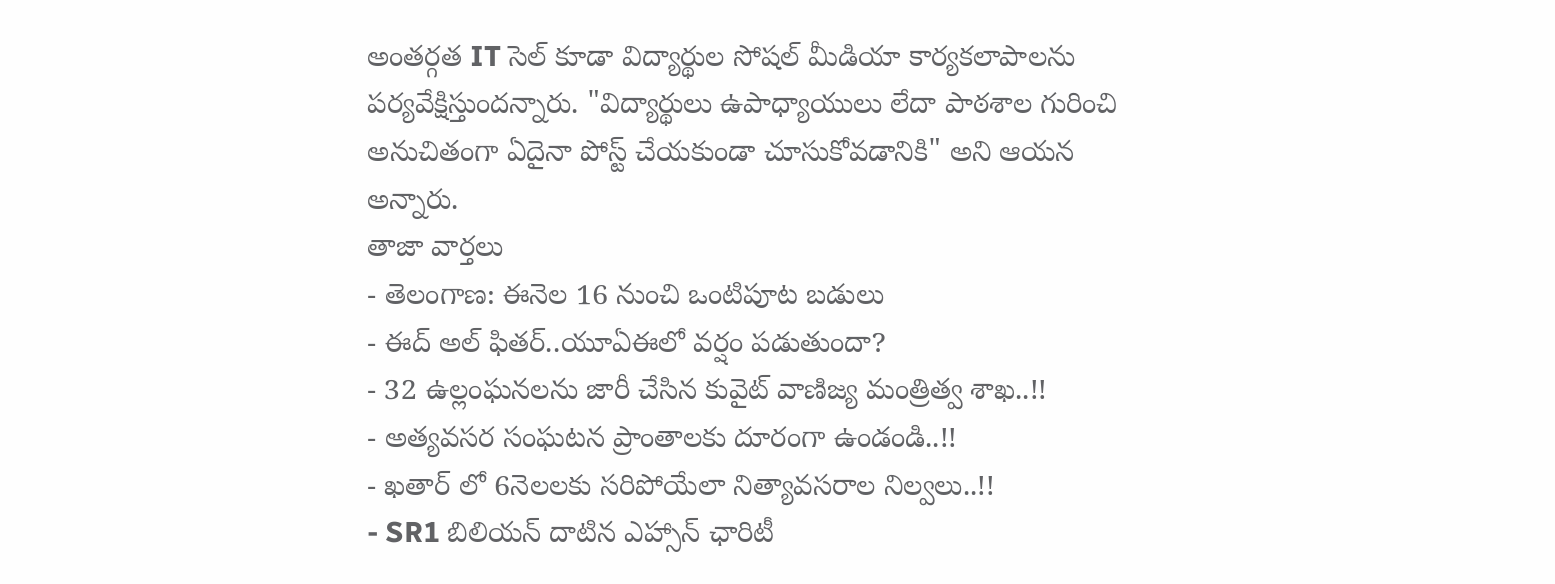అంతర్గత IT సెల్ కూడా విద్యార్థుల సోషల్ మీడియా కార్యకలాపాలను పర్యవేక్షిస్తుందన్నారు. "విద్యార్థులు ఉపాధ్యాయులు లేదా పాఠశాల గురించి అనుచితంగా ఏదైనా పోస్ట్ చేయకుండా చూసుకోవడానికి" అని ఆయన అన్నారు.
తాజా వార్తలు
- తెలంగాణ: ఈనెల 16 నుంచి ఒంటిపూట బడులు
- ఈద్ అల్ ఫితర్..యూఏఈలో వర్షం పడుతుందా?
- 32 ఉల్లంఘనలను జారీ చేసిన కువైట్ వాణిజ్య మంత్రిత్వ శాఖ..!!
- అత్యవసర సంఘటన ప్రాంతాలకు దూరంగా ఉండండి..!!
- ఖతార్ లో 6నెలలకు సరిపోయేలా నిత్యావసరాల నిల్వలు..!!
- SR1 బిలియన్ దాటిన ఎహ్సాన్ ఛారిటీ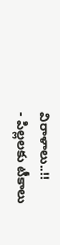విరాళాలు..!!
- పిల్లలకు టీకాలు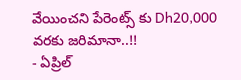వేయించని పేరెంట్స్ కు Dh20,000 వరకు జరిమానా..!!
- ఏప్రిల్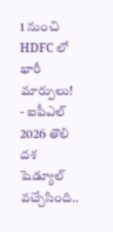1 నుంచి HDFC లో భారీ మార్పులు!
- ఐపీఎల్ 2026 తొలి దశ షెడ్యూల్ వచ్చేసింది..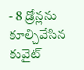- 8 డ్రోన్లను కూల్చివేసిన కువైట్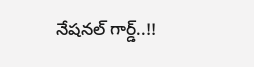నేషనల్ గార్డ్..!!